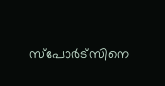സ്‌പോർട്‌സിനെ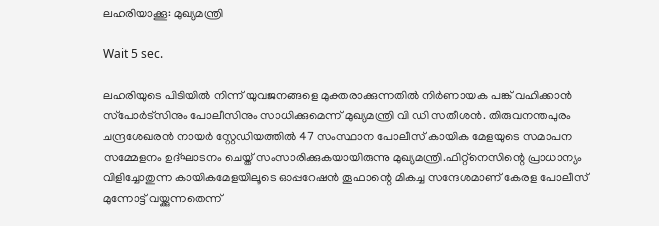ലഹരിയാക്കൂ: മുഖ്യമന്ത്രി

Wait 5 sec.

ലഹരിയുടെ പിടിയിൽ നിന്ന് യുവജനങ്ങളെ മുക്തരാക്കുന്നതിൽ നിർണായക പങ്ക് വഹിക്കാൻ സ്‌പോർട്‌സിനും പോലീസിനും സാധിക്കുമെന്ന് മുഖ്യമന്ത്രി വി ഡി സതീശൻ. തിരുവനന്തപുരം ചന്ദ്രശേഖരൻ നായർ സ്റ്റേഡിയത്തിൽ 47 സംസ്ഥാന പോലീസ് കായിക മേളയുടെ സമാപന സമ്മേളനം ഉദ്ഘാടനം ചെയ്ത് സംസാരിക്കുകയായിരുന്നു മുഖ്യമന്ത്രി.ഫിറ്റ്‌നെസിന്റെ പ്രാധാന്യം വിളിച്ചോതുന്ന കായികമേളയിലൂടെ ഓപ്പറേഷൻ തൂഫാന്റെ മികച്ച സന്ദേശമാണ് കേരള പോലീസ് മുന്നോട്ട് വയ്ക്കുന്നതെന്ന്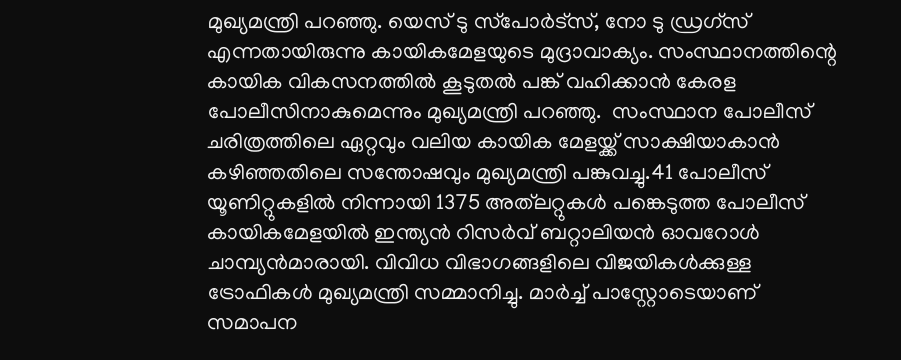മുഖ്യമന്ത്രി പറഞ്ഞു. യെസ് ടു സ്‌പോർട്‌സ്, നോ ടു ഡ്രഗ്‌സ് എന്നതായിരുന്നു കായികമേളയുടെ മുദ്രാവാക്യം. സംസ്ഥാനത്തിന്റെ കായിക വികസനത്തിൽ കൂടുതൽ പങ്ക് വഹിക്കാൻ കേരള പോലീസിനാകുമെന്നും മുഖ്യമന്ത്രി പറഞ്ഞു.  സംസ്ഥാന പോലീസ് ചരിത്രത്തിലെ ഏറ്റവും വലിയ കായിക മേളയ്ക്ക് സാക്ഷിയാകാൻ കഴിഞ്ഞതിലെ സന്തോഷവും മുഖ്യമന്ത്രി പങ്കുവച്ചു.41 പോലീസ് യൂണിറ്റുകളിൽ നിന്നായി 1375 അത്‌ലറ്റുകൾ പങ്കെടുത്ത പോലീസ് കായികമേളയിൽ ഇന്ത്യൻ റിസർവ് ബറ്റാലിയൻ ഓവറോൾ ചാമ്പ്യൻമാരായി. വിവിധ വിഭാഗങ്ങളിലെ വിജയികൾക്കുള്ള ട്രോഫികൾ മുഖ്യമന്ത്രി സമ്മാനിച്ചു. മാർച്ച് പാസ്റ്റോടെയാണ് സമാപന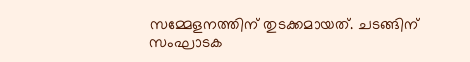സമ്മേളനത്തിന് തുടക്കമായത്. ചടങ്ങിന് സംഘാടക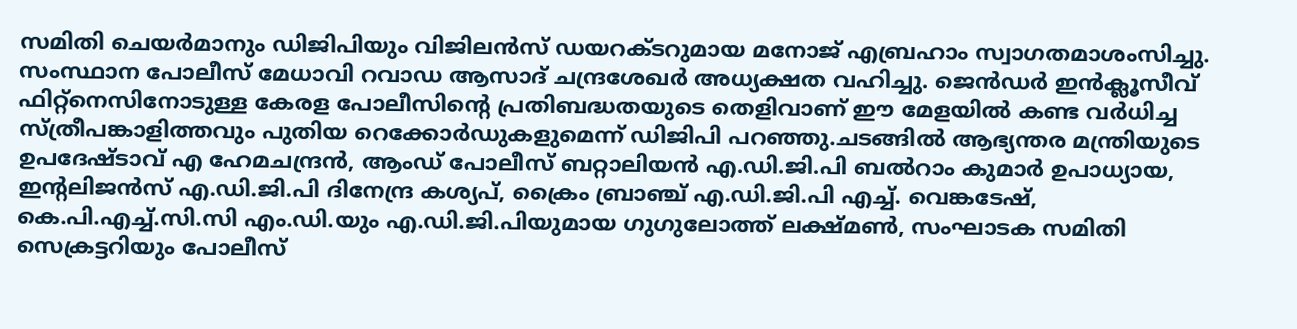സമിതി ചെയർമാനും ഡിജിപിയും വിജിലൻസ് ഡയറക്ടറുമായ മനോജ് എബ്രഹാം സ്വാഗതമാശംസിച്ചു. സംസ്ഥാന പോലീസ് മേധാവി റവാഡ ആസാദ് ചന്ദ്രശേഖർ അധ്യക്ഷത വഹിച്ചു. ജെൻഡർ ഇൻക്ലൂസീവ് ഫിറ്റ്‌നെസിനോടുള്ള കേരള പോലീസിന്റെ പ്രതിബദ്ധതയുടെ തെളിവാണ് ഈ മേളയിൽ കണ്ട വർധിച്ച സ്ത്രീപങ്കാളിത്തവും പുതിയ റെക്കോർഡുകളുമെന്ന് ഡിജിപി പറഞ്ഞു.ചടങ്ങിൽ ആഭ്യന്തര മന്ത്രിയുടെ ഉപദേഷ്ടാവ് എ ഹേമചന്ദ്രൻ, ആംഡ് പോലീസ് ബറ്റാലിയൻ എ.ഡി.ജി.പി ബൽറാം കുമാർ ഉപാധ്യായ, ഇന്റലിജൻസ് എ.ഡി.ജി.പി ദിനേന്ദ്ര കശ്യപ്, ക്രൈം ബ്രാഞ്ച് എ.ഡി.ജി.പി എച്ച്. വെങ്കടേഷ്, കെ.പി.എച്ച്.സി.സി എം.ഡി.യും എ.ഡി.ജി.പിയുമായ ഗുഗുലോത്ത് ലക്ഷ്മൺ, സംഘാടക സമിതി സെക്രട്ടറിയും പോലീസ്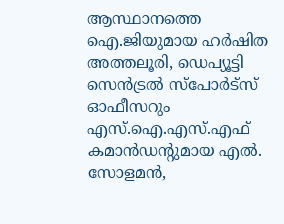ആസ്ഥാനത്തെ ഐ.ജിയുമായ ഹർഷിത അത്തലൂരി, ഡെപ്യൂട്ടി സെൻട്രൽ സ്‌പോർട്‌സ് ഓഫീസറും എസ്.ഐ.എസ്.എഫ് കമാൻഡന്റുമായ എൽ. സോളമൻ,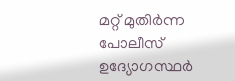മറ്റ് മുതിർന്ന പോലീസ് ഉദ്യോഗസ്ഥർ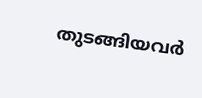തുടങ്ങിയവർ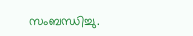സംബന്ധിച്ചു.